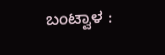ಬಂಟ್ವಾಳ :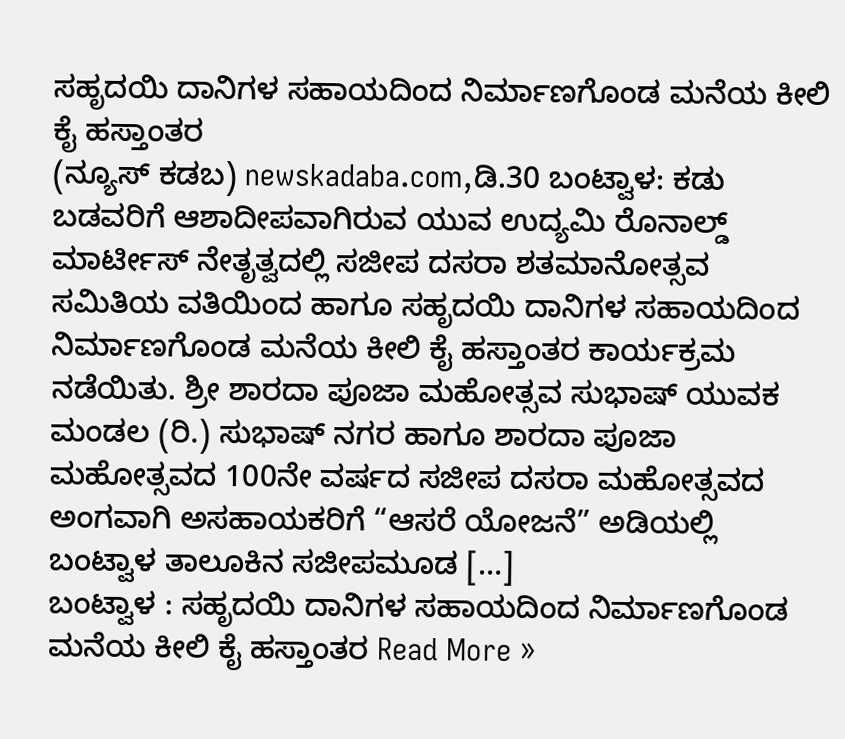ಸಹೃದಯಿ ದಾನಿಗಳ ಸಹಾಯದಿಂದ ನಿರ್ಮಾಣಗೊಂಡ ಮನೆಯ ಕೀಲಿ ಕೈ ಹಸ್ತಾಂತರ
(ನ್ಯೂಸ್ ಕಡಬ) newskadaba.com,ಡಿ.30 ಬಂಟ್ವಾಳ: ಕಡು ಬಡವರಿಗೆ ಆಶಾದೀಪವಾಗಿರುವ ಯುವ ಉದ್ಯಮಿ ರೊನಾಲ್ಡ್ ಮಾರ್ಟೀಸ್ ನೇತೃತ್ವದಲ್ಲಿ ಸಜೀಪ ದಸರಾ ಶತಮಾನೋತ್ಸವ ಸಮಿತಿಯ ವತಿಯಿಂದ ಹಾಗೂ ಸಹೃದಯಿ ದಾನಿಗಳ ಸಹಾಯದಿಂದ ನಿರ್ಮಾಣಗೊಂಡ ಮನೆಯ ಕೀಲಿ ಕೈ ಹಸ್ತಾಂತರ ಕಾರ್ಯಕ್ರಮ ನಡೆಯಿತು. ಶ್ರೀ ಶಾರದಾ ಪೂಜಾ ಮಹೋತ್ಸವ ಸುಭಾಷ್ ಯುವಕ ಮಂಡಲ (ರಿ.) ಸುಭಾಷ್ ನಗರ ಹಾಗೂ ಶಾರದಾ ಪೂಜಾ ಮಹೋತ್ಸವದ 100ನೇ ವರ್ಷದ ಸಜೀಪ ದಸರಾ ಮಹೋತ್ಸವದ ಅಂಗವಾಗಿ ಅಸಹಾಯಕರಿಗೆ “ಆಸರೆ ಯೋಜನೆ” ಅಡಿಯಲ್ಲಿ ಬಂಟ್ವಾಳ ತಾಲೂಕಿನ ಸಜೀಪಮೂಡ […]
ಬಂಟ್ವಾಳ : ಸಹೃದಯಿ ದಾನಿಗಳ ಸಹಾಯದಿಂದ ನಿರ್ಮಾಣಗೊಂಡ ಮನೆಯ ಕೀಲಿ ಕೈ ಹಸ್ತಾಂತರ Read More »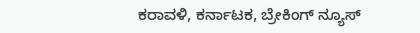ಕರಾವಳಿ, ಕರ್ನಾಟಕ, ಬ್ರೇಕಿಂಗ್ ನ್ಯೂಸ್